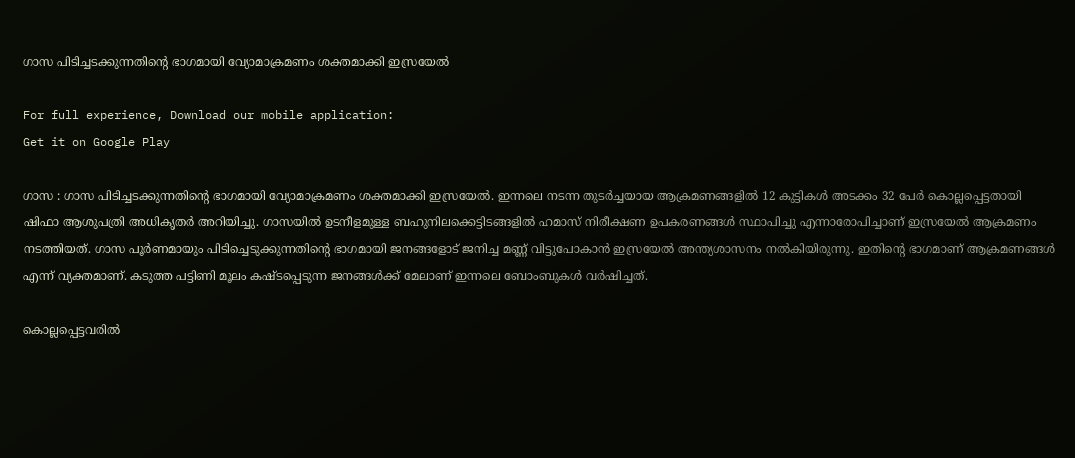ഗാസ പിടിച്ചടക്കുന്നതിന്‍റെ ഭാഗമായി വ്യോമാക്രമണം ശക്തമാക്കി ഇസ്രയേൽ

For full experience, Download our mobile application:
Get it on Google Play

ഗാസ : ഗാസ പിടിച്ചടക്കുന്നതിന്‍റെ ഭാഗമായി വ്യോമാക്രമണം ശക്തമാക്കി ഇസ്രയേൽ. ഇന്നലെ നടന്ന തുടർച്ചയായ ആക്രമണങ്ങളിൽ 12 കുട്ടികൾ അടക്കം 32 പേർ കൊല്ലപ്പെട്ടതായി ഷിഫാ ആശുപത്രി അധികൃതർ അറിയിച്ചു. ഗാസയിൽ ഉടനീളമുള്ള ബഹുനിലക്കെട്ടിടങ്ങളിൽ ഹമാസ് നിരീക്ഷണ ഉപകരണങ്ങൾ സ്ഥാപിച്ചു എന്നാരോപിച്ചാണ് ഇസ്രയേൽ ആക്രമണം നടത്തിയത്. ഗാസ പൂർണമായും പിടിച്ചെടുക്കുന്നതിന്‍റെ ഭാഗമായി ജനങ്ങളോട് ജനിച്ച മണ്ണ് വിട്ടുപോകാൻ ഇസ്രയേൽ അന്ത്യശാസനം നൽകിയിരുന്നു. ഇതിന്റെ ഭാഗമാണ് ആക്രമണങ്ങൾ എന്ന് വ്യക്തമാണ്. കടുത്ത പട്ടിണി മൂലം കഷ്ടപ്പെടുന്ന ജനങ്ങൾക്ക് മേലാണ് ഇന്നലെ ബോംബുകൾ വർഷിച്ചത്.

കൊല്ലപ്പെട്ടവരിൽ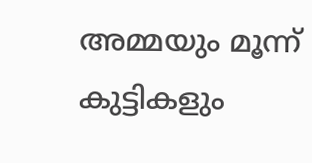അമ്മയും മൂന്ന് കുട്ടികളും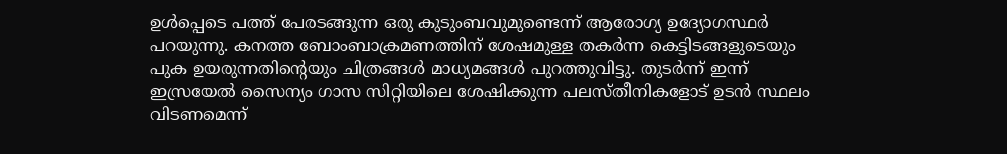ഉൾപ്പെടെ പത്ത് പേരടങ്ങുന്ന ഒരു കുടുംബവുമുണ്ടെന്ന് ആരോഗ്യ ഉദ്യോഗസ്ഥർ പറയുന്നു. കനത്ത ബോംബാക്രമണത്തിന് ശേഷമുള്ള തകർന്ന കെട്ടിടങ്ങളുടെയും പുക ഉയരുന്നതിന്റെയും ചിത്രങ്ങൾ മാധ്യമങ്ങൾ പുറത്തുവിട്ടു. തുടർന്ന് ഇന്ന് ഇസ്രയേൽ സൈന്യം ഗാസ സിറ്റിയിലെ ശേഷിക്കുന്ന പലസ്തീനികളോട് ഉടൻ സ്ഥലം വിടണമെന്ന്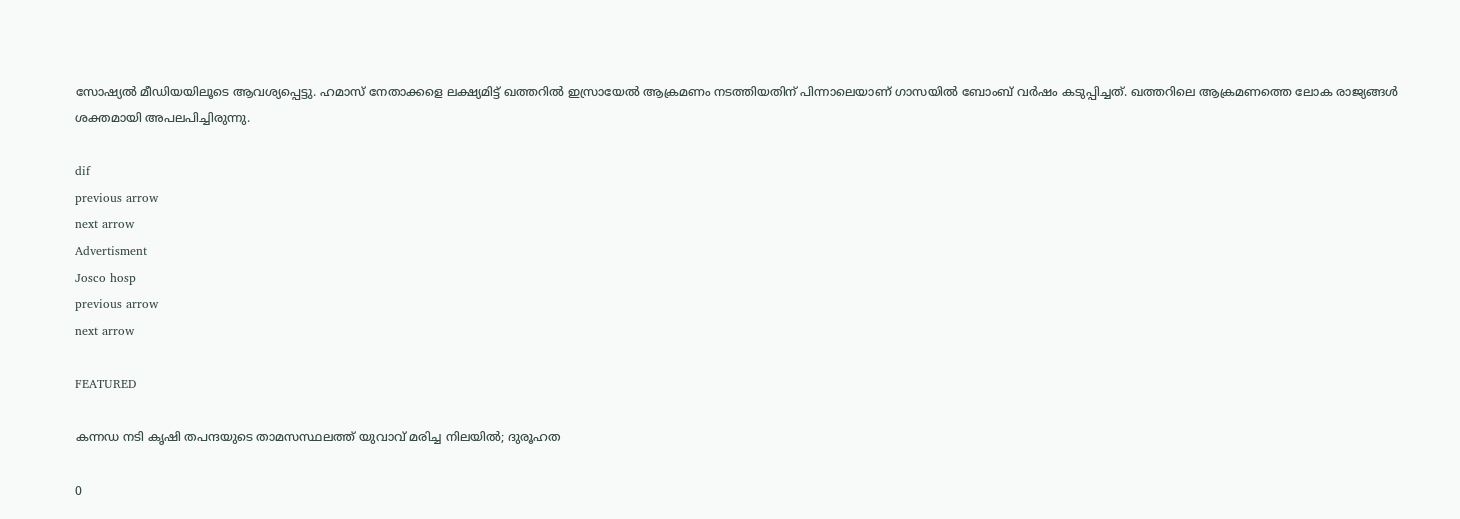സോഷ്യൽ മീഡിയയിലൂടെ ആവശ്യപ്പെട്ടു. ഹമാസ് നേതാക്കളെ ലക്ഷ്യമിട്ട് ഖത്തറിൽ ഇസ്രായേൽ ആക്രമണം നടത്തിയതിന് പിന്നാലെയാണ് ഗാസയിൽ ബോംബ് വർഷം കടുപ്പിച്ചത്. ഖത്തറിലെ ആക്രമണത്തെ ലോക രാജ്യങ്ങൾ ശക്തമായി അപലപിച്ചിരുന്നു.

dif
previous arrow
next arrow
Advertisment
Josco hosp
previous arrow
next arrow

FEATURED

കന്നഡ നടി കൃഷി തപന്ദയുടെ താമസസ്ഥലത്ത് യുവാവ് മരിച്ച നിലയിൽ; ദുരൂഹത

0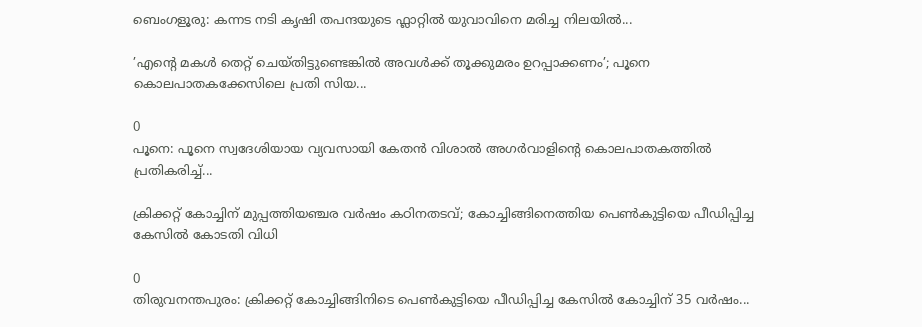ബെംഗളൂരു: കന്നട നടി കൃഷി തപന്ദയുടെ ഫ്ലാറ്റിൽ യുവാവിനെ മരിച്ച നിലയില്‍...

’എന്റെ മകൾ തെറ്റ് ചെയ്തിട്ടുണ്ടെങ്കിൽ അവൾക്ക് തൂക്കുമരം ഉറപ്പാക്കണം’; പൂനെ കൊലപാതകക്കേസിലെ പ്രതി സിയ...

0
പൂനെ: പൂനെ സ്വദേശിയായ വ്യവസായി കേതന്‍ വിശാല്‍ അഗര്‍വാളിന്റെ കൊലപാതകത്തില്‍ പ്രതികരിച്ച്...

ക്രിക്കറ്റ് കോച്ചിന് മുപ്പത്തിയഞ്ചര വർഷം കഠിനതടവ്; കോച്ചിങ്ങിനെത്തിയ പെൺകുട്ടിയെ പീഡിപ്പിച്ച കേസിൽ കോടതി വിധി

0
തിരുവനന്തപുരം: ക്രിക്കറ്റ് കോച്ചിങ്ങിനിടെ പെണ്‍കുട്ടിയെ പീഡിപ്പിച്ച കേസില്‍ കോച്ചിന് 35 വര്‍ഷം...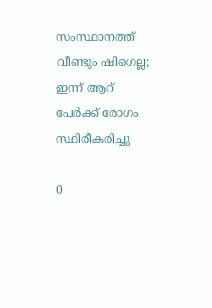സംസ്ഥാനത്ത് വീണ്ടും ഷിഗെല്ല; ഇന്ന് ആറ് പേർക്ക് രോഗം സ്ഥിരീകരിച്ചു

0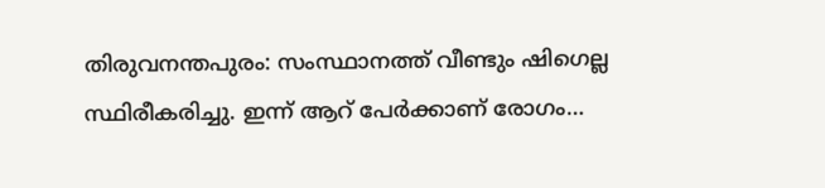തിരുവനന്തപുരം: സംസ്ഥാനത്ത് വീണ്ടും ഷിഗെല്ല സ്ഥിരീകരിച്ചു. ഇന്ന് ആറ് പേര്‍ക്കാണ് രോഗം...